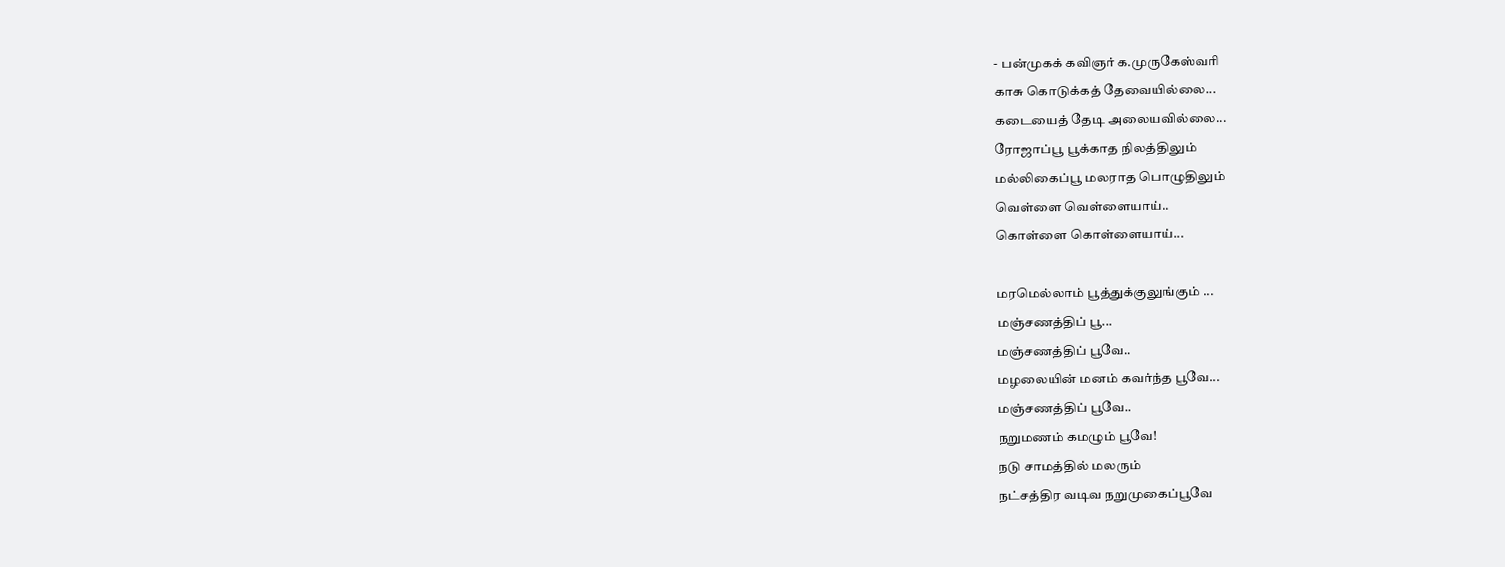- பன்முகக் கவிஞர் க.முருகேஸ்வரி
காசு கொடுக்கத் தேவையில்லை...
கடையைத் தேடி அலையவில்லை...
ரோஜாப்பூ பூக்காத நிலத்திலும்
மல்லிகைப்பூ மலராத பொழுதிலும்
வெள்ளை வெள்ளையாய்..
கொள்ளை கொள்ளையாய்...

மரமெல்லாம் பூத்துக்குலுங்கும் ...
மஞ்சணத்திப் பூ...
மஞ்சணத்திப் பூவே..
மழலையின் மனம் கவர்ந்த பூவே...
மஞ்சணத்திப் பூவே..
நறுமணம் கமழும் பூவே!
நடு சாமத்தில் மலரும்
நட்சத்திர வடிவ நறுமுகைப்பூவே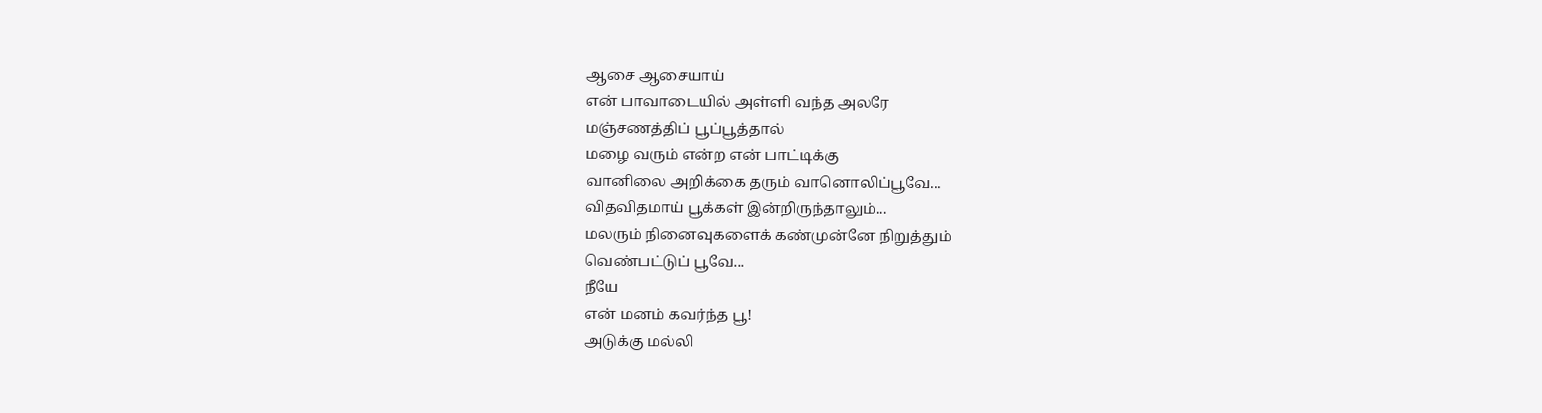ஆசை ஆசையாய்
என் பாவாடையில் அள்ளி வந்த அலரே
மஞ்சணத்திப் பூப்பூத்தால்
மழை வரும் என்ற என் பாட்டிக்கு
வானிலை அறிக்கை தரும் வானொலிப்பூவே...
விதவிதமாய் பூக்கள் இன்றிருந்தாலும்...
மலரும் நினைவுகளைக் கண்முன்னே நிறுத்தும்
வெண்பட்டுப் பூவே...
நீயே
என் மனம் கவர்ந்த பூ!
அடுக்கு மல்லி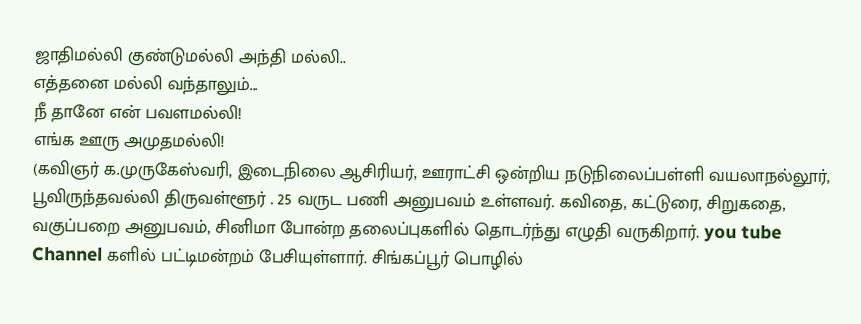ஜாதிமல்லி குண்டுமல்லி அந்தி மல்லி..
எத்தனை மல்லி வந்தாலும்...
நீ தானே என் பவளமல்லி!
எங்க ஊரு அமுதமல்லி!
(கவிஞர் க.முருகேஸ்வரி, இடைநிலை ஆசிரியர், ஊராட்சி ஒன்றிய நடுநிலைப்பள்ளி வயலாநல்லூர், பூவிருந்தவல்லி திருவள்ளூர் . 25 வருட பணி அனுபவம் உள்ளவர். கவிதை, கட்டுரை, சிறுகதை, வகுப்பறை அனுபவம், சினிமா போன்ற தலைப்புகளில் தொடர்ந்து எழுதி வருகிறார். you tube Channel களில் பட்டிமன்றம் பேசியுள்ளார். சிங்கப்பூர் பொழில்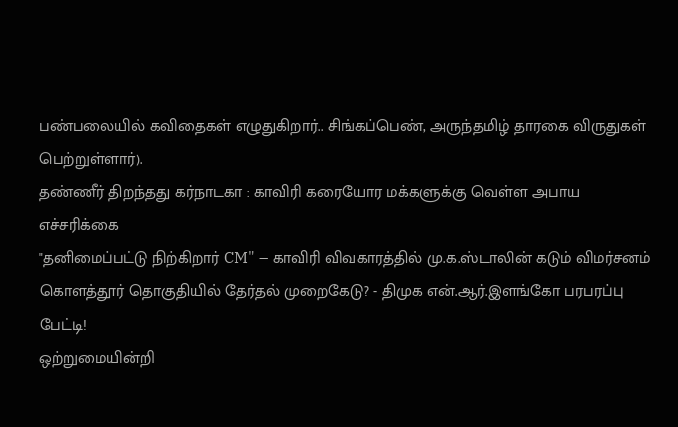பண்பலையில் கவிதைகள் எழுதுகிறார்.. சிங்கப்பெண், அருந்தமிழ் தாரகை விருதுகள் பெற்றுள்ளார்).
தண்ணீர் திறந்தது கர்நாடகா : காவிரி கரையோர மக்களுக்கு வெள்ள அபாய எச்சரிக்கை
"தனிமைப்பட்டு நிற்கிறார் CM" – காவிரி விவகாரத்தில் மு.க.ஸ்டாலின் கடும் விமர்சனம்
கொளத்தூர் தொகுதியில் தேர்தல் முறைகேடு? - திமுக என்.ஆர்.இளங்கோ பரபரப்பு பேட்டி!
ஒற்றுமையின்றி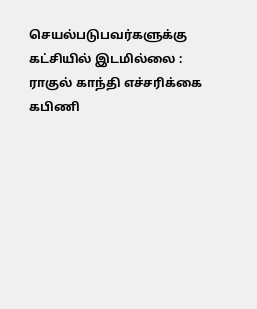செயல்படுபவர்களுக்கு கட்சியில் இடமில்லை : ராகுல் காந்தி எச்சரிக்கை
கபிணி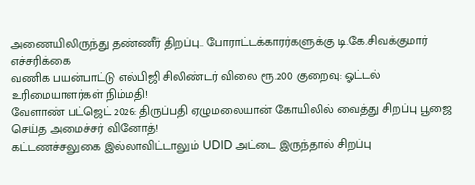அணையிலிருந்து தண்ணீர் திறப்பு.. போராட்டக்காரர்களுக்கு டி.கே.சிவக்குமார் எச்சரிக்கை
வணிக பயன்பாட்டு எல்பிஜி சிலிண்டர் விலை ரூ.200 குறைவு: ஓட்டல் உரிமையாளர்கள் நிம்மதி!
வேளாண் பட்ஜெட் 2026: திருப்பதி ஏழுமலையான் கோயிலில் வைத்து சிறப்பு பூஜை செய்த அமைச்சர் வினோத்!
கட்டணச்சலுகை இல்லாவிட்டாலும் UDID அட்டை இருந்தால் சிறப்பு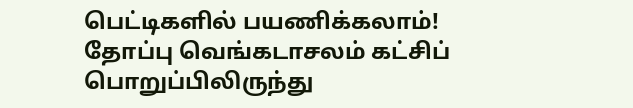பெட்டிகளில் பயணிக்கலாம்!
தோப்பு வெங்கடாசலம் கட்சிப் பொறுப்பிலிருந்து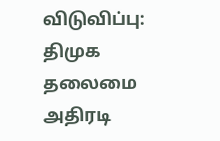விடுவிப்பு: திமுக தலைமை அதிரடி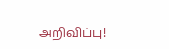அறிவிப்பு!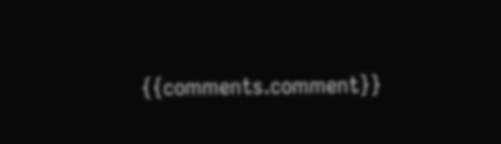{{comments.comment}}